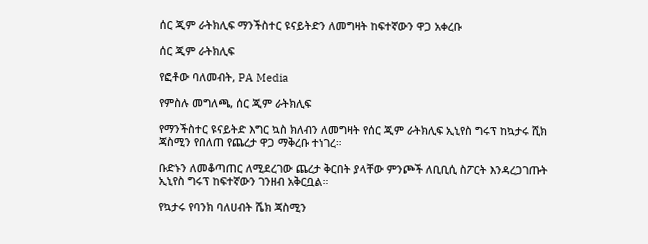ሰር ጂም ራትክሊፍ ማንችስተር ዩናይትድን ለመግዛት ከፍተኛውን ዋጋ አቀረቡ

ሰር ጂም ራትክሊፍ

የፎቶው ባለመብት, PA Media

የምስሉ መግለጫ, ሰር ጂም ራትክሊፍ

የማንችስተር ዩናይትድ እግር ኳስ ክለብን ለመግዛት የሰር ጂም ራትክሊፍ ኢኒየስ ግሩፕ ከኳታሩ ሺክ ጃስሚን የበለጠ የጨረታ ዋጋ ማቅረቡ ተነገረ።

ቡድኑን ለመቆጣጠር ለሚደረገው ጨረታ ቅርበት ያላቸው ምንጮች ለቢቢሲ ስፖርት እንዳረጋገጡት ኢኒየስ ግሩፕ ከፍተኛውን ገንዘብ አቅርቧል።

የኳታሩ የባንክ ባለሀብት ሼክ ጃስሚን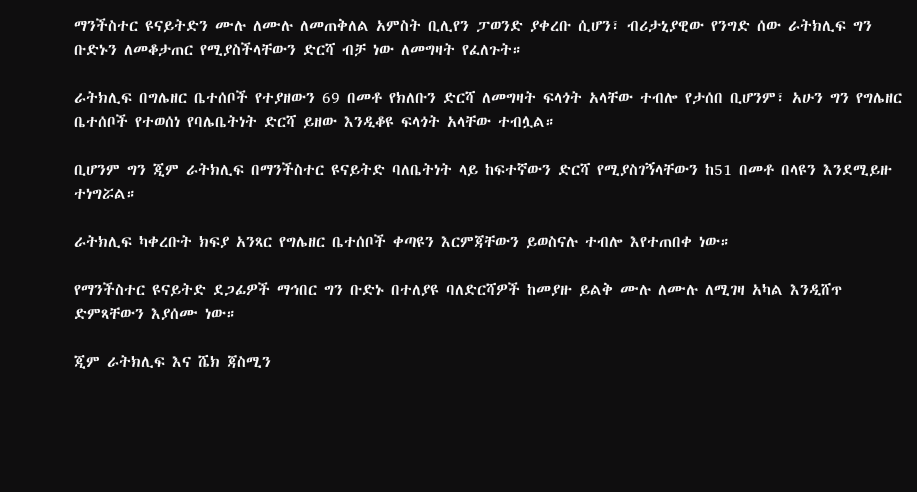ማንችስተር ዩናይትድን ሙሉ ለሙሉ ለመጠቅለል አምስት ቢሊየን ፓወንድ ያቀረቡ ሲሆን፣ ብሪታኒያዊው የንግድ ሰው ራትክሊፍ ግን ቡድኑን ለመቆታጠር የሚያስችላቸውን ድርሻ ብቻ ነው ለመግዛት የፈለጉት።

ራትክሊፍ በግሌዘር ቤተሰቦች የተያዘውን 69 በመቶ የክለቡን ድርሻ ለመግዛት ፍላጎት አላቸው ተብሎ የታሰበ ቢሆንም፣ አሁን ግን የግሌዘር ቤተሰቦች የተወሰነ የባሌቤትነት ድርሻ ይዘው እንዲቆዩ ፍላጎት አላቸው ተብሏል።

ቢሆንም ግን ጂም ራትክሊፍ በማንችስተር ዩናይትድ ባለቤትነት ላይ ከፍተኛውን ድርሻ የሚያስገኝላቸውን ከ51 በመቶ በላዩን እንደሚይዙ ተነግሯል።

ራትክሊፍ ካቀረቡት ክፍያ አንጻር የግሌዘር ቤተሰቦች ቀጣዩን እርምጃቸውን ይወስናሉ ተብሎ እየተጠበቀ ነው።

የማንችስተር ዩናይትድ ደጋፊዎች ማኅበር ግን ቡድኑ በተለያዩ ባለድርሻዎች ከመያዙ ይልቅ ሙሉ ለሙሉ ለሚገዛ አካል እንዲሸጥ ድምጻቸውን እያሰሙ ነው።

ጂም ራትክሊፍ እና ሼክ ጃስሚን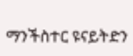ማንችስተር ዩናይትድን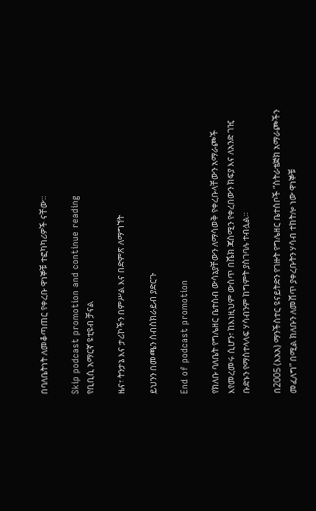በባለቤትነት ለመቆጣጠር የቀረቡ ዋነኞቹ ተፎካካሪዎች ናቸው።

Skip podcast promotion and continue reading
የቢቢሲ አማርኛ ዩቲዩብ ቻናል

ዜና፣ ትንታኔ እና ታሪኮችን በምሥል እና በድምጽ ለማግኘት

ይህንን በመጫን ሰብስክራይብ ያድርጉ

End of podcast promotion

የክለቡ ባለቤት የግሌዘር ቤተሰብ ውሳኔያቸውን ለማሳወቅ የቀረቡላቸውን አማራጮች እየመረመሩ ሲሆን፣ ከእነዚህም ውስጥ በሼክ ጃስሚን የቀረበውን ክፍያ እና ለአንድ ገዢ ቡድኑን የማስተላላፍ ሃሳብንም ከግምት ያስገባሉ ተብሏል።

በ2005 (እአአ) ማንችስተር ዩናይትድን የገዙት የግሌዘር ቤተሰቦች “ስትራቴጅክ አማራጮችን መፈለግ” በሚል ክለቡን ለመሸጥ ያቀረቡትን ሃሳብ ተከትሎ ነው ዋነኞቹ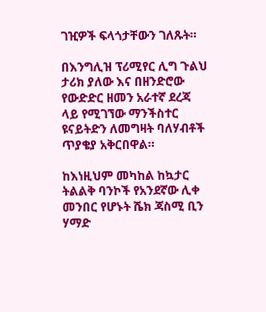ገዢዎች ፍላጎታቸውን ገለጹት።

በእንግሊዝ ፕሪሚየር ሊግ ጉልህ ታሪክ ያለው እና በዘንድሮው የውድድር ዘመን አራተኛ ደረጃ ላይ የሚገኘው ማንችስተር ዩናይትድን ለመግዛት ባለሃብቶች ጥያቄያ አቅርበዋል።

ከእነዚህም መካከል ከኳታር ትልልቅ ባንኮች የአንደኛው ሊቀ መንበር የሆኑት ሼክ ጃስሚ ቢን ሃማድ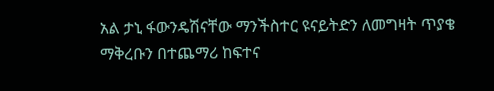አል ታኒ ፋውንዴሽናቸው ማንችስተር ዩናይትድን ለመግዛት ጥያቄ ማቅረቡን በተጨማሪ ከፍተና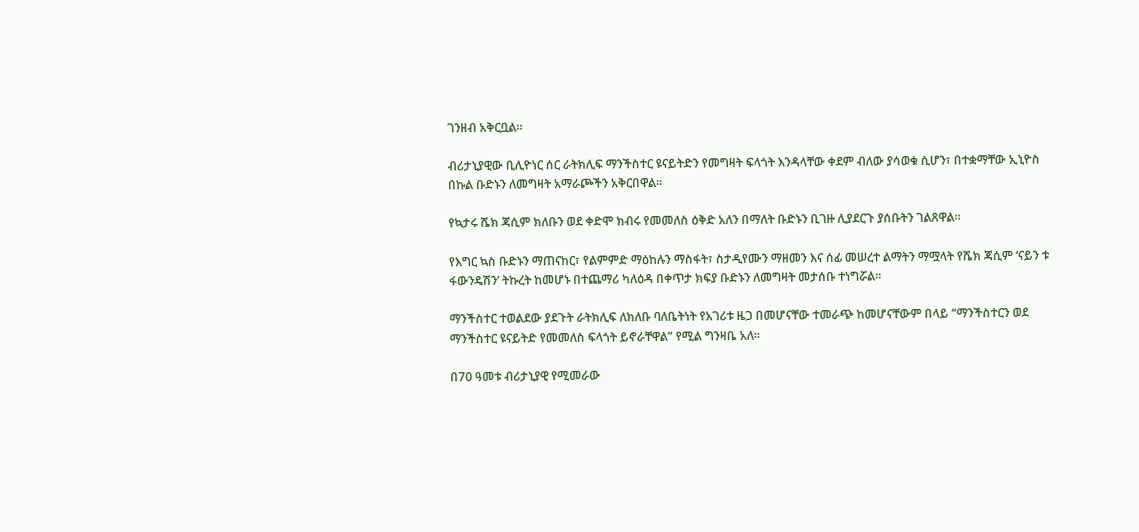ገንዘብ አቅርቧል።

ብሪታኒያዊው ቢሊዮነር ሰር ራትክሊፍ ማንችስተር ዩናይትድን የመግዛት ፍላጎት እንዳላቸው ቀደም ብለው ያሳወቁ ሲሆን፣ በተቋማቸው ኢኒዮስ በኩል ቡድኑን ለመግዛት አማራጮችን አቅርበዋል።

የኳታሩ ሼክ ጃሲም ክለቡን ወደ ቀድሞ ክብሩ የመመለስ ዕቅድ አለን በማለት ቡድኑን ቢገዙ ሊያደርጉ ያሰቡትን ገልጸዋል።

የእግር ኳስ ቡድኑን ማጠናከር፣ የልምምድ ማዕከሉን ማስፋት፣ ስታዲየሙን ማዘመን እና ሰፊ መሠረተ ልማትን ማሟላት የሼክ ጃሲም ‘ናይን ቱ ፋውንዴሽን’ ትኩረት ከመሆኑ በተጨማሪ ካለዕዳ በቀጥታ ክፍያ ቡድኑን ለመግዛት መታሰቡ ተነግሯል።

ማንችስተር ተወልደው ያደጉት ራትክሊፍ ለክለቡ ባለቤትነት የአገሪቱ ዜጋ በመሆናቸው ተመራጭ ከመሆናቸውም በላይ “ማንችስተርን ወደ ማንችስተር ዩናይትድ የመመለስ ፍላጎት ይኖራቸዋል” የሚል ግንዛቤ አለ።

በ70 ዓመቱ ብሪታኒያዊ የሚመራው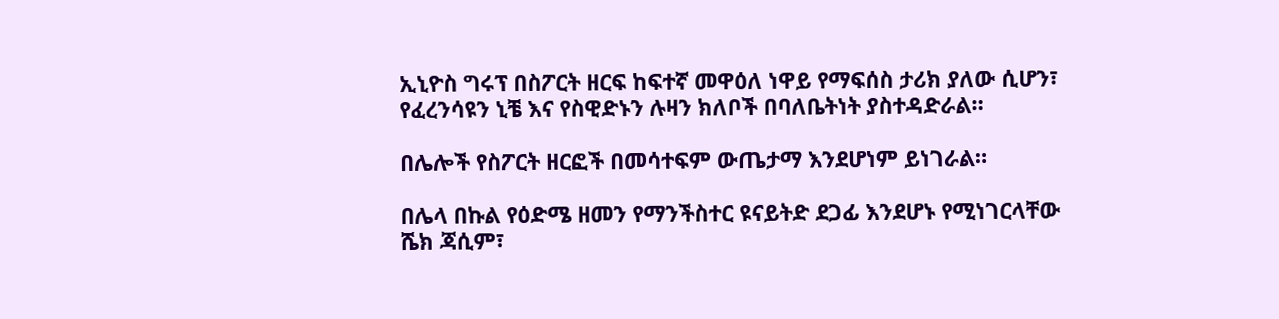ኢኒዮስ ግሩፕ በስፖርት ዘርፍ ከፍተኛ መዋዕለ ነዋይ የማፍሰስ ታሪክ ያለው ሲሆን፣ የፈረንሳዩን ኒቼ እና የስዊድኑን ሉዛን ክለቦች በባለቤትነት ያስተዳድራል።

በሌሎች የስፖርት ዘርፎች በመሳተፍም ውጤታማ እንደሆነም ይነገራል።

በሌላ በኩል የዕድሜ ዘመን የማንችስተር ዩናይትድ ደጋፊ እንደሆኑ የሚነገርላቸው ሼክ ጃሲም፣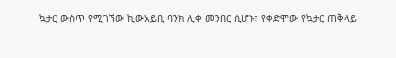ኳታር ውስጥ የሚገኘው ኪውአይቢ ባንክ ሊቀ መንበር ሲሆኑ፣ የቀድሞው የኳታር ጠቅላይ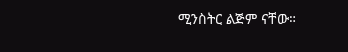ሚንስትር ልጅም ናቸው።